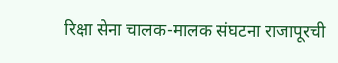रिक्षा सेना चालक-मालक संघटना राजापूरची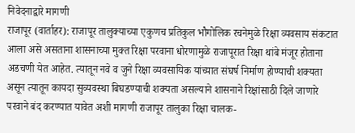निवेदनाद्वारे मागणी
राजापूर (वार्ताहर): राजापूर तालुक्याच्या एकुणच प्रतिकुल भौगोलिक रचनेमुळे रिक्षा व्यवसाय संकटात आला असे असताना शासनाच्या मुक्त रिक्षा परवाना धोरणामुळे राजापूरात रिक्षा थांबे मंजूर होताना अडचणी येत आहेत. त्यातून नवे व जुने रिक्षा व्यवसायिक यांच्यात संघर्ष निर्माण होण्याची शक्यता असून त्यातून कायदा सुव्यवस्था बिघडण्याची शक्यता असल्याने शासनाने रिक्षांसाठी दिले जाणारे परवाने बंद करण्यात यावेत अशी मागणी राजापूर तालुका रिक्षा चालक-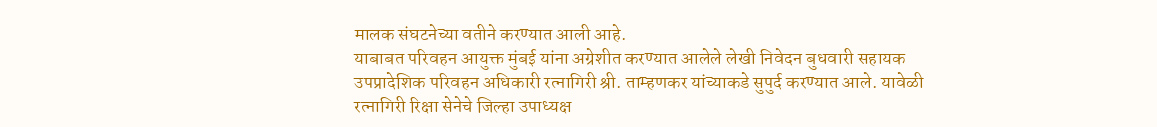मालक संघटनेच्या वतीने करण्यात आली आहे.
याबाबत परिवहन आयुक्त मुंबई यांना अग्रेशीत करण्यात आलेले लेखी निवेदन बुधवारी सहायक उपप्रादेशिक परिवहन अधिकारी रत्नागिरी श्री. ताम्हणकर यांच्याकडे सुपुर्द करण्यात आले. यावेळी रत्नागिरी रिक्षा सेनेचे जिल्हा उपाध्यक्ष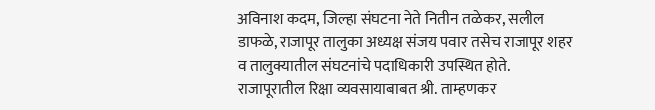अविनाश कदम, जिल्हा संघटना नेते नितीन तळेकर, सलील डाफळे, राजापूर तालुका अध्यक्ष संजय पवार तसेच राजापूर शहर व तालुक्यातील संघटनांचे पदाधिकारी उपस्थित होते.
राजापूरातील रिक्षा व्यवसायाबाबत श्री. ताम्हणकर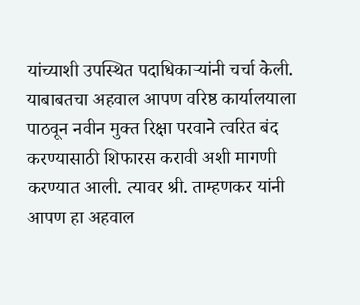यांच्याशी उपस्थित पदाधिकाऱ्यांनी चर्चा केली. याबाबतचा अहवाल आपण वरिष्ठ कार्यालयाला पाठवून नवीन मुक्त रिक्षा परवाने त्वरित बंद करण्यासाठी शिफारस करावी अशी मागणी करण्यात आली. त्यावर श्री. ताम्हणकर यांनी आपण हा अहवाल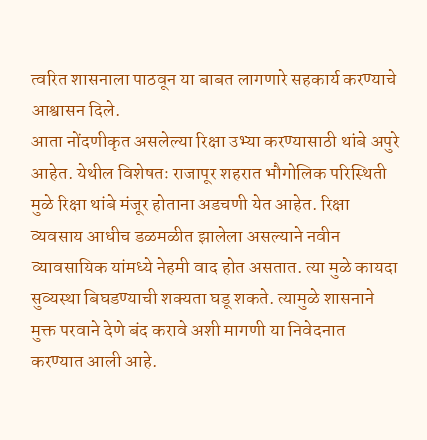त्वरित शासनाला पाठवून या बाबत लागणारे सहकार्य करण्याचे आश्वासन दिले.
आता नोंदणीकृत असलेल्या रिक्षा उभ्या करण्यासाठी थांबे अपुरे आहेत. येथील विशेषतः राजापूर शहरात भौगोलिक परिस्थिती मुळे रिक्षा थांबे मंजूर होताना अडचणी येत आहेत. रिक्षा व्यवसाय आधीच डळमळीत झालेला असल्याने नवीन व्यावसायिक यांमध्ये नेहमी वाद होत असतात. त्या मुळे कायदा सुव्यस्था बिघडण्याची शक्यता घडू शकते. त्यामुळे शासनाने मुक्त परवाने देणे बंद करावे अशी मागणी या निवेदनात करण्यात आली आहे.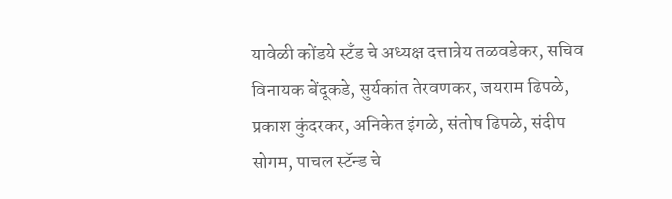यावेळी कोंडये स्टँड चे अध्यक्ष दत्तात्रेय तळवडेकर, सचिव विनायक बेंदूकडे, सुर्यकांत तेरवणकर, जयराम ढिपळे, प्रकाश कुंदरकर, अनिकेत इंगळे, संतोष ढिपळे, संदीप सोगम, पाचल स्टॅन्ड चे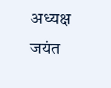अध्यक्ष जयंत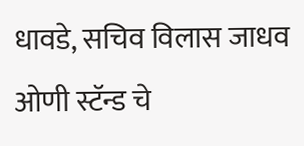धावडे, सचिव विलास जाधव ओणी स्टॅन्ड चे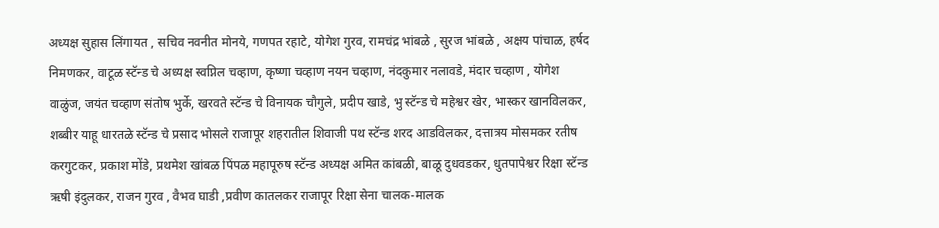अध्यक्ष सुहास लिंगायत , सचिव नवनीत मोनये, गणपत रहाटे, योगेश गुरव, रामचंद्र भांबळे , सुरज भांबळे , अक्षय पांचाळ, हर्षद निमणकर, वाटूळ स्टॅन्ड चे अध्यक्ष स्वप्निल चव्हाण, कृष्णा चव्हाण नयन चव्हाण, नंदकुमार नलावडे, मंदार चव्हाण , योगेश वाळुंज, जयंत चव्हाण संतोष भुर्के, खरवते स्टॅन्ड चे विनायक चौगुले, प्रदीप खाडे, भु स्टॅन्ड चे महेश्वर खेर, भास्कर खानविलकर, शब्बीर याहू धारतळे स्टॅन्ड चे प्रसाद भोसले राजापूर शहरातील शिवाजी पथ स्टॅन्ड शरद आडविलकर, दत्तात्रय मोसमकर रतीष करगुटकर, प्रकाश मोंडे, प्रथमेश खांबळ पिंपळ महापूरुष स्टॅन्ड अध्यक्ष अमित कांबळी, बाळू दुधवडकर, धुतपापेश्वर रिक्षा स्टॅन्ड ऋषी इंदुलकर, राजन गुरव , वैभव घाडी ,प्रवीण कातलकर राजापूर रिक्षा सेना चालक-मालक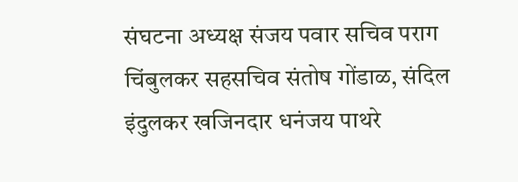संघटना अध्यक्ष संजय पवार सचिव पराग चिंबुलकर सहसचिव संतोष गोंडाळ, संदिल इंदुलकर खजिनदार धनंजय पाथरे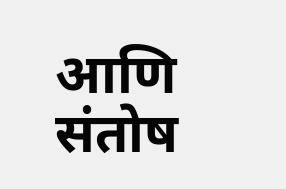आणि संतोष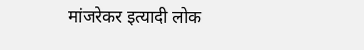मांजरेकर इत्यादी लोक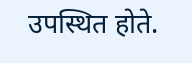उपस्थित होते.